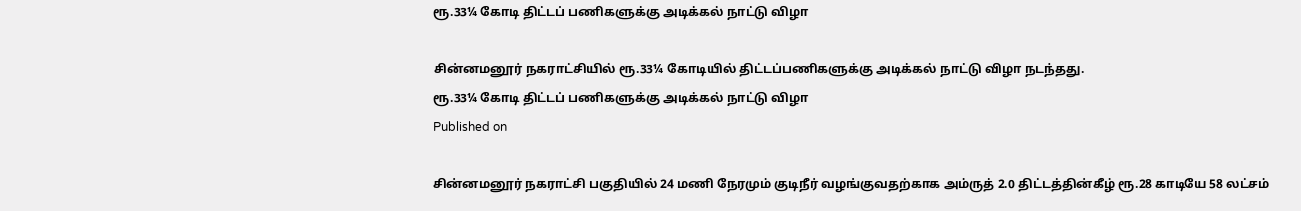ரூ.33¼ கோடி திட்டப் பணிகளுக்கு அடிக்கல் நாட்டு விழா

சின்னமனூர் நகராட்சியில் ரூ.33¼ கோடியில் திட்டப்பணிகளுக்கு அடிக்கல் நாட்டு விழா நடந்தது.
ரூ.33¼ கோடி திட்டப் பணிகளுக்கு அடிக்கல் நாட்டு விழா
Published on

சின்னமனூர் நகராட்சி பகுதியில் 24 மணி நேரமும் குடிநீர் வழங்குவதற்காக அம்ருத் 2.0 திட்டத்தின்கீழ் ரூ.28 காடியே 58 லட்சம்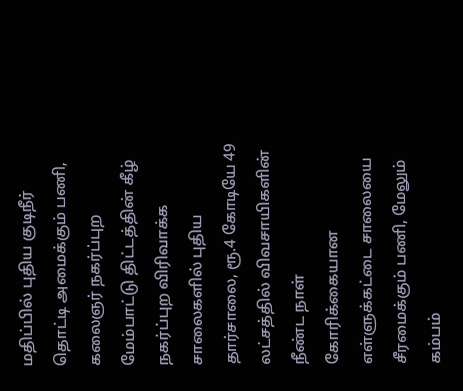மதிப்பில் புதிய குடிநீர் தொட்டி அமைக்கும் பணி, கலைஞர் நகர்ப்புற மேம்பாட்டு திட்டத்தின் கீழ் நகர்ப்புற விரிவாக்க சாலைகளில் புதிய தார்சாலை, ரூ.4 கோடியே 49 லட்சத்தில் விவசாயிகளின் நீண்ட நாள் கோரிக்கையான எள்ளுக்கட்டை சாலையை சீரமைக்கும் பணி, மேலும் கம்பம்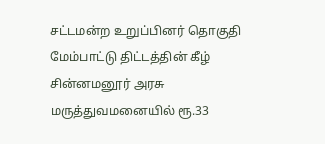சட்டமன்ற உறுப்பினர் தொகுதி மேம்பாட்டு திட்டத்தின் கீழ் சின்னமனூர் அரசு மருத்துவமனையில் ரூ.33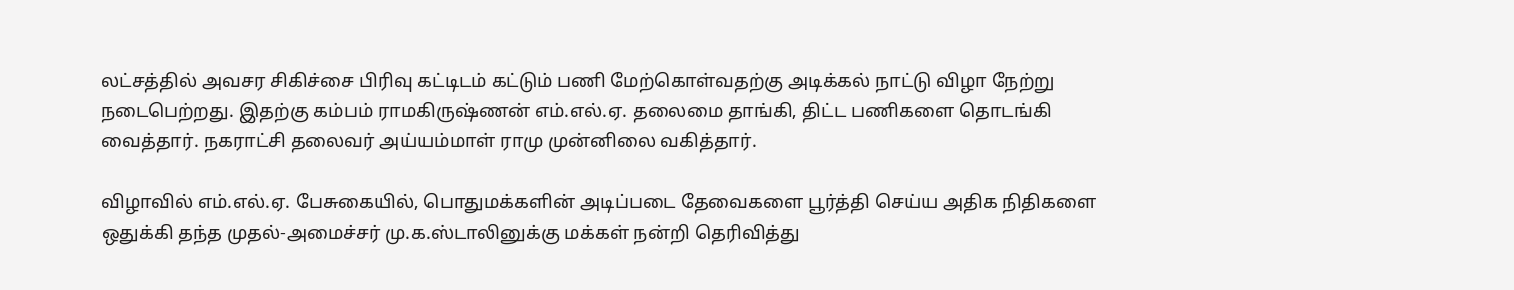லட்சத்தில் அவசர சிகிச்சை பிரிவு கட்டிடம் கட்டும் பணி மேற்கொள்வதற்கு அடிக்கல் நாட்டு விழா நேற்று நடைபெற்றது. இதற்கு கம்பம் ராமகிருஷ்ணன் எம்.எல்.ஏ. தலைமை தாங்கி, திட்ட பணிகளை தொடங்கி வைத்தார். நகராட்சி தலைவர் அய்யம்மாள் ராமு முன்னிலை வகித்தார்.

விழாவில் எம்.எல்.ஏ. பேசுகையில், பொதுமக்களின் அடிப்படை தேவைகளை பூர்த்தி செய்ய அதிக நிதிகளை ஒதுக்கி தந்த முதல்-அமைச்சர் மு.க.ஸ்டாலினுக்கு மக்கள் நன்றி தெரிவித்து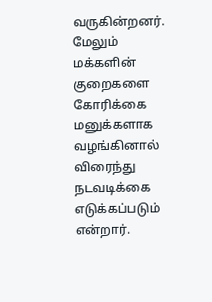வருகின்றனர். மேலும் மக்களின் குறைகளை கோரிக்கை மனுக்களாக வழங்கினால் விரைந்து நடவடிக்கை எடுக்கப்படும் என்றார்.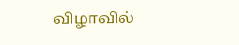விழாவில்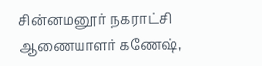சின்னமனூர் நகராட்சி ஆணையாளர் கணேஷ்,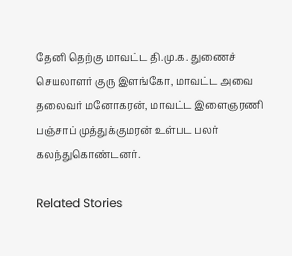தேனி தெற்கு மாவட்ட தி.மு.க. துணைச் செயலாளர் குரு இளங்கோ, மாவட்ட அவை தலைவர் மனோகரன், மாவட்ட இளைஞரணி பஞ்சாப் முத்துக்குமரன் உள்பட பலர் கலந்துகொண்டனர்.

Related Stories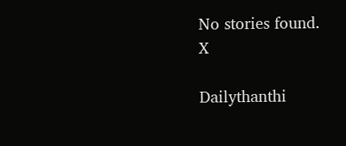No stories found.
X

Dailythanthi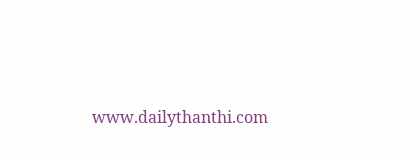www.dailythanthi.com